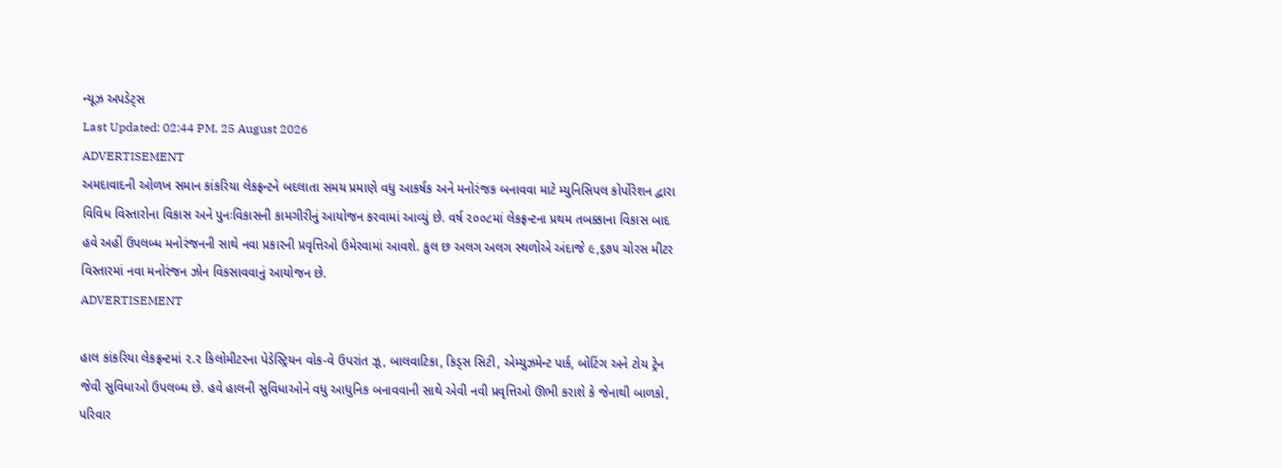ન્યૂઝ અપડેટ્સ
Last Updated: 02:44 PM, 25 August 2026
ADVERTISEMENT
અમદાવાદની ઓળખ સમાન કાંકરિયા લેકફ્રન્ટને બદલાતા સમય પ્રમાણે વધુ આકર્ષક અને મનોરંજક બનાવવા માટે મ્યુનિસિપલ કોર્પોરેશન દ્વારા વિવિધ વિસ્તારોના વિકાસ અને પુનઃવિકાસની કામગીરીનું આયોજન કરવામાં આવ્યું છે. વર્ષ ૨૦૦૮માં લેકફ્રન્ટના પ્રથમ તબક્કાના વિકાસ બાદ હવે અહીં ઉપલબ્ધ મનોરંજનની સાથે નવા પ્રકારની પ્રવૃત્તિઓ ઉમેરવામાં આવશે. કુલ છ અલગ અલગ સ્થળોએ અંદાજે ૯,૬૭૫ ચોરસ મીટર વિસ્તારમાં નવા મનોરંજન ઝોન વિકસાવવાનું આયોજન છે.
ADVERTISEMENT

હાલ કાંકરિયા લેકફ્રન્ટમાં ૨.૨ કિલોમીટરના પેડેસ્ટ્રિયન વોક-વે ઉપરાંત ઝૂ, બાલવાટિકા, કિડ્સ સિટી, એમ્યુઝમેન્ટ પાર્ક, બોટિંગ અને ટોય ટ્રેન જેવી સુવિધાઓ ઉપલબ્ધ છે. હવે હાલની સુવિધાઓને વધુ આધુનિક બનાવવાની સાથે એવી નવી પ્રવૃત્તિઓ ઊભી કરાશે કે જેનાથી બાળકો, પરિવાર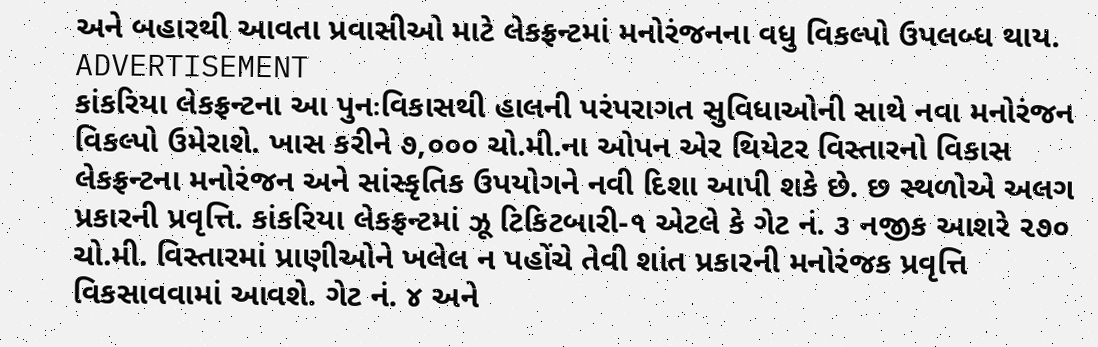અને બહારથી આવતા પ્રવાસીઓ માટે લેકફ્રન્ટમાં મનોરંજનના વધુ વિકલ્પો ઉપલબ્ધ થાય.
ADVERTISEMENT
કાંકરિયા લેકફ્રન્ટના આ પુનઃવિકાસથી હાલની પરંપરાગત સુવિધાઓની સાથે નવા મનોરંજન વિકલ્પો ઉમેરાશે. ખાસ કરીને ૭,૦૦૦ ચો.મી.ના ઓપન એર થિયેટર વિસ્તારનો વિકાસ લેકફ્રન્ટના મનોરંજન અને સાંસ્કૃતિક ઉપયોગને નવી દિશા આપી શકે છે. છ સ્થળોએ અલગ પ્રકારની પ્રવૃત્તિ. કાંકરિયા લેકફ્રન્ટમાં ઝૂ ટિકિટબારી-૧ એટલે કે ગેટ નં. ૩ નજીક આશરે ૨૭૦ ચો.મી. વિસ્તારમાં પ્રાણીઓને ખલેલ ન પહોંચે તેવી શાંત પ્રકારની મનોરંજક પ્રવૃત્તિ વિકસાવવામાં આવશે. ગેટ નં. ૪ અને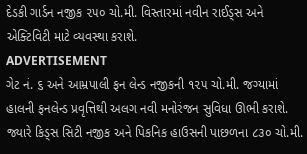દેડકી ગાર્ડન નજીક ૨૫૦ ચો.મી. વિસ્તારમાં નવીન રાઈડ્સ અને એક્ટિવિટી માટે વ્યવસ્થા કરાશે.
ADVERTISEMENT
ગેટ નં. ૬ અને આમ્રપાલી ફન લેન્ડ નજીકની ૧૨૫ ચો.મી. જગ્યામાં હાલની ફનલેન્ડ પ્રવૃત્તિથી અલગ નવી મનોરંજન સુવિધા ઊભી કરાશે. જ્યારે કિડ્સ સિટી નજીક અને પિકનિક હાઉસની પાછળના ૮૩૦ ચો.મી.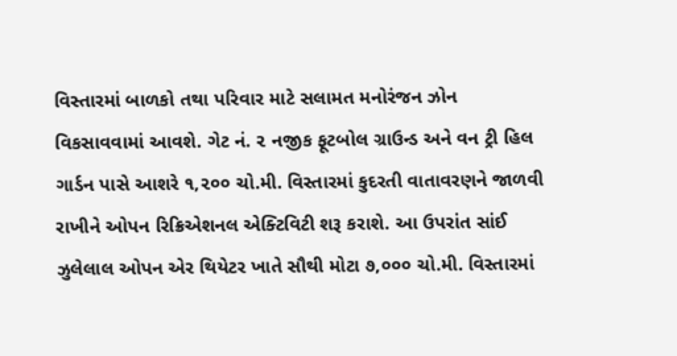વિસ્તારમાં બાળકો તથા પરિવાર માટે સલામત મનોરંજન ઝોન વિકસાવવામાં આવશે. ગેટ નં. ૨ નજીક ફૂટબોલ ગ્રાઉન્ડ અને વન ટ્રી હિલ ગાર્ડન પાસે આશરે ૧,૨૦૦ ચો.મી. વિસ્તારમાં કુદરતી વાતાવરણને જાળવી રાખીને ઓપન રિક્રિએશનલ એક્ટિવિટી શરૂ કરાશે. આ ઉપરાંત સાંઈ ઝુલેલાલ ઓપન એર થિયેટર ખાતે સૌથી મોટા ૭,૦૦૦ ચો.મી. વિસ્તારમાં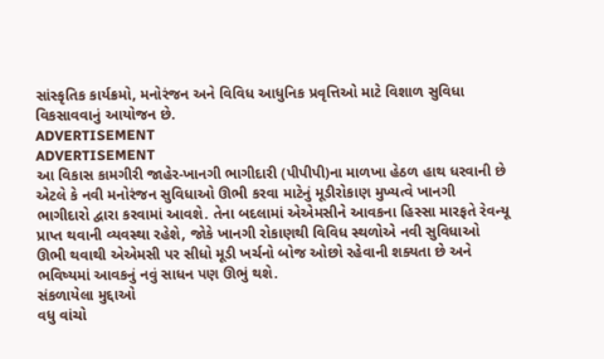સાંસ્કૃતિક કાર્યક્રમો, મનોરંજન અને વિવિધ આધુનિક પ્રવૃત્તિઓ માટે વિશાળ સુવિધા વિકસાવવાનું આયોજન છે.
ADVERTISEMENT
ADVERTISEMENT
આ વિકાસ કામગીરી જાહેર-ખાનગી ભાગીદારી (પીપીપી)ના માળખા હેઠળ હાથ ધરવાની છે એટલે કે નવી મનોરંજન સુવિધાઓ ઊભી કરવા માટેનું મૂડીરોકાણ મુખ્યત્વે ખાનગી ભાગીદારો દ્વારા કરવામાં આવશે. તેના બદલામાં એએમસીને આવકના હિસ્સા મારફતે રેવન્યૂ પ્રાપ્ત થવાની વ્યવસ્થા રહેશે, જોકે ખાનગી રોકાણથી વિવિધ સ્થળોએ નવી સુવિધાઓ ઊભી થવાથી એએમસી પર સીધો મૂડી ખર્ચનો બોજ ઓછો રહેવાની શક્યતા છે અને ભવિષ્યમાં આવકનું નવું સાધન પણ ઊભું થશે.
સંકળાયેલા મુદ્દાઓ
વધુ વાંચો